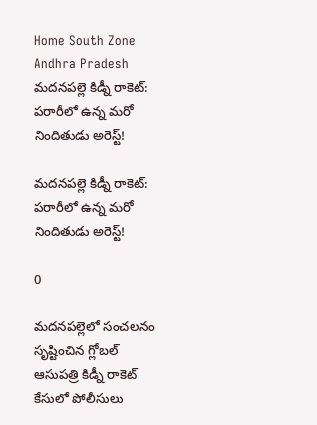Home South Zone Andhra Pradesh మదనపల్లె కిడ్నీ రాకెట్: పరారీలో ఉన్న మరో నిందితుడు అరెస్ట్!

మదనపల్లె కిడ్నీ రాకెట్: పరారీలో ఉన్న మరో నిందితుడు అరెస్ట్!

0

మదనపల్లెలో సంచలనం సృష్టించిన గ్లోబల్ ఆసుపత్రి కిడ్నీ రాకెట్ కేసులో పోలీసులు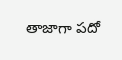తాజాగా పదో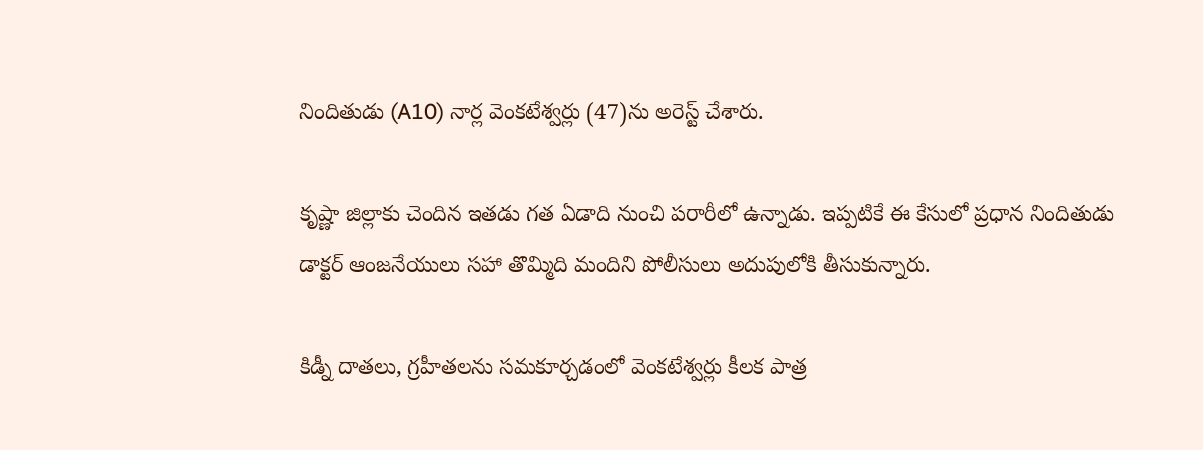నిందితుడు (A10) నార్ల వెంకటేశ్వర్లు (47)ను అరెస్ట్ చేశారు.

కృష్ణా జిల్లాకు చెందిన ఇతడు గత ఏడాది నుంచి పరారీలో ఉన్నాడు. ఇప్పటికే ఈ కేసులో ప్రధాన నిందితుడు డాక్టర్ ఆంజనేయులు సహా తొమ్మిది మందిని పోలీసులు అదుపులోకి తీసుకున్నారు.

కిడ్నీ దాతలు, గ్రహీతలను సమకూర్చడంలో వెంకటేశ్వర్లు కీలక పాత్ర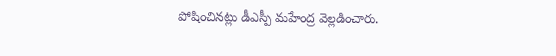పోషించినట్లు డీఎస్పీ మహేంద్ర వెల్లడించారు.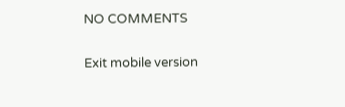NO COMMENTS

Exit mobile version